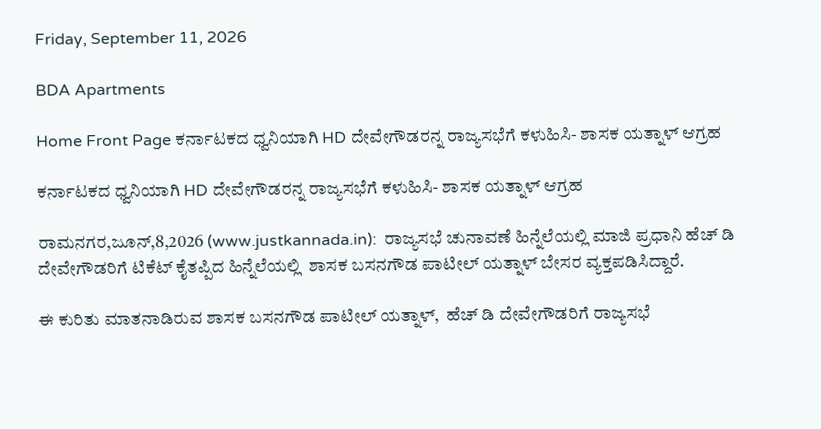Friday, September 11, 2026

BDA Apartments

Home Front Page ಕರ್ನಾಟಕದ ಧ್ವನಿಯಾಗಿ HD ದೇವೇಗೌಡರನ್ನ ರಾಜ್ಯಸಭೆಗೆ ಕಳುಹಿಸಿ- ಶಾಸಕ ಯತ್ನಾಳ್ ಆಗ್ರಹ

ಕರ್ನಾಟಕದ ಧ್ವನಿಯಾಗಿ HD ದೇವೇಗೌಡರನ್ನ ರಾಜ್ಯಸಭೆಗೆ ಕಳುಹಿಸಿ- ಶಾಸಕ ಯತ್ನಾಳ್ ಆಗ್ರಹ

ರಾಮನಗರ,ಜೂನ್,8,2026 (www.justkannada.in):  ರಾಜ್ಯಸಭೆ ಚುನಾವಣೆ ಹಿನ್ನೆಲೆಯಲ್ಲಿ ಮಾಜಿ ಪ್ರಧಾನಿ ಹೆಚ್ ಡಿ ದೇವೇಗೌಡರಿಗೆ ಟಿಕೆಟ್ ಕೈತಪ್ಪಿದ ಹಿನ್ನೆಲೆಯಲ್ಲಿ  ಶಾಸಕ ಬಸನಗೌಡ ಪಾಟೀಲ್ ಯತ್ನಾಳ್ ಬೇಸರ ವ್ಯಕ್ತಪಡಿಸಿದ್ದಾರೆ.

ಈ ಕುರಿತು ಮಾತನಾಡಿರುವ ಶಾಸಕ ಬಸನಗೌಡ ಪಾಟೀಲ್ ಯತ್ನಾಳ್,  ಹೆಚ್ ಡಿ ದೇವೇಗೌಡರಿಗೆ ರಾಜ್ಯಸಭೆ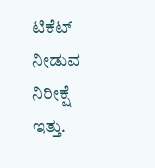ಟಿಕೆಟ್ ನೀಡುವ ನಿರೀಕ್ಷೆ ಇತ್ತು.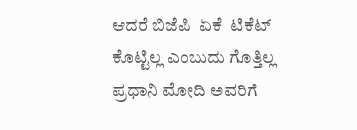ಆದರೆ ಬಿಜೆಪಿ  ಏಕೆ  ಟಿಕೆಟ್ ಕೊಟ್ಟಿಲ್ಲ ಎಂಬುದು ಗೊತ್ತಿಲ್ಲ ಪ್ರಧಾನಿ ಮೋದಿ ಅವರಿಗೆ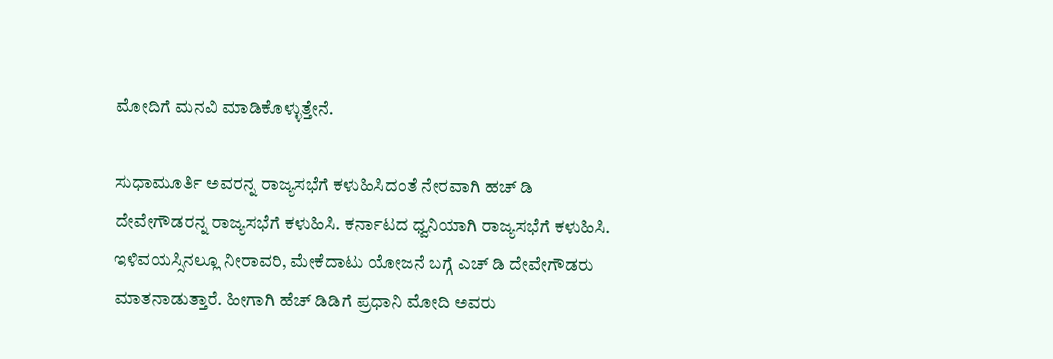ಮೋದಿಗೆ ಮನವಿ ಮಾಡಿಕೊಳ್ಳುತ್ತೇನೆ.

ಸುಧಾಮೂರ್ತಿ ಅವರನ್ನ ರಾಜ್ಯಸಭೆಗೆ ಕಳುಹಿಸಿದಂತೆ ನೇರವಾಗಿ ಹಚ್ ಡಿ ದೇವೇಗೌಡರನ್ನ ರಾಜ್ಯಸಭೆಗೆ ಕಳುಹಿಸಿ. ಕರ್ನಾಟದ ಧ್ವನಿಯಾಗಿ ರಾಜ್ಯಸಭೆಗೆ ಕಳುಹಿಸಿ. ಇಳಿವಯಸ್ಸಿನಲ್ಲೂ ನೀರಾವರಿ, ಮೇಕೆದಾಟು ಯೋಜನೆ ಬಗ್ಗೆ ಎಚ್ ಡಿ ದೇವೇಗೌಡರು ಮಾತನಾಡುತ್ತಾರೆ. ಹೀಗಾಗಿ ಹೆಚ್ ಡಿಡಿಗೆ ಪ್ರಧಾನಿ ಮೋದಿ ಅವರು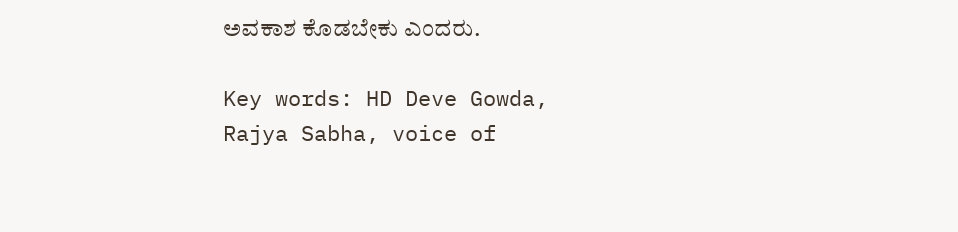ಅವಕಾಶ ಕೊಡಬೇಕು ಎಂದರು.

Key words: HD Deve Gowda, Rajya Sabha, voice of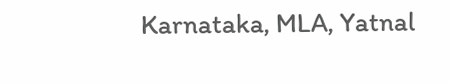Karnataka, MLA, Yatnal